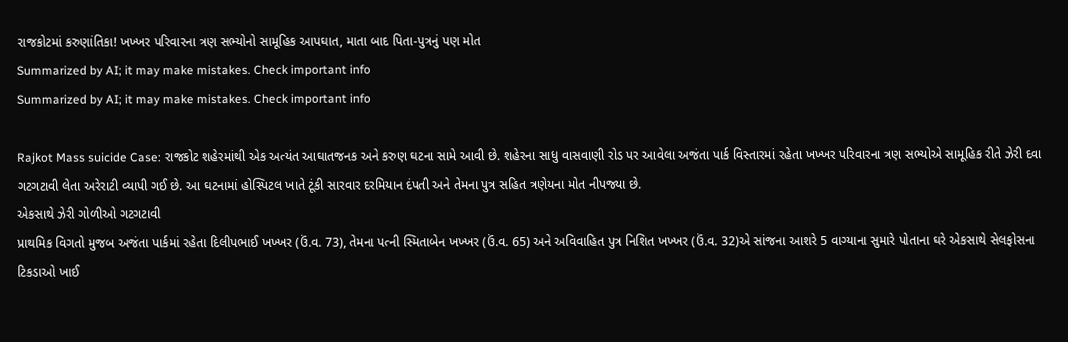રાજકોટમાં કરુણાંતિકા! ખખ્ખર પરિવારના ત્રણ સભ્યોનો સામૂહિક આપઘાત, માતા બાદ પિતા-પુત્રનું પણ મોત
Summarized by AI; it may make mistakes. Check important info
Summarized by AI; it may make mistakes. Check important info

Rajkot Mass suicide Case: રાજકોટ શહેરમાંથી એક અત્યંત આઘાતજનક અને કરુણ ઘટના સામે આવી છે. શહેરના સાધુ વાસવાણી રોડ પર આવેલા અજંતા પાર્ક વિસ્તારમાં રહેતા ખખ્ખર પરિવારના ત્રણ સભ્યોએ સામૂહિક રીતે ઝેરી દવા ગટગટાવી લેતા અરેરાટી વ્યાપી ગઈ છે. આ ઘટનામાં હોસ્પિટલ ખાતે ટૂંકી સારવાર દરમિયાન દંપતી અને તેમના પુત્ર સહિત ત્રણેયના મોત નીપજ્યા છે.
એકસાથે ઝેરી ગોળીઓ ગટગટાવી
પ્રાથમિક વિગતો મુજબ અજંતા પાર્કમાં રહેતા દિલીપભાઈ ખખ્ખર (ઉં.વ. 73), તેમના પત્ની સ્મિતાબેન ખખ્ખર (ઉં.વ. 65) અને અવિવાહિત પુત્ર નિશિત ખખ્ખર (ઉં.વ. 32)એ સાંજના આશરે 5 વાગ્યાના સુમારે પોતાના ઘરે એકસાથે સેલફોસના ટિકડાઓ ખાઈ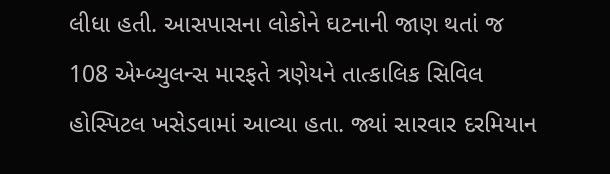લીધા હતી. આસપાસના લોકોને ઘટનાની જાણ થતાં જ 108 એમ્બ્યુલન્સ મારફતે ત્રણેયને તાત્કાલિક સિવિલ હોસ્પિટલ ખસેડવામાં આવ્યા હતા. જ્યાં સારવાર દરમિયાન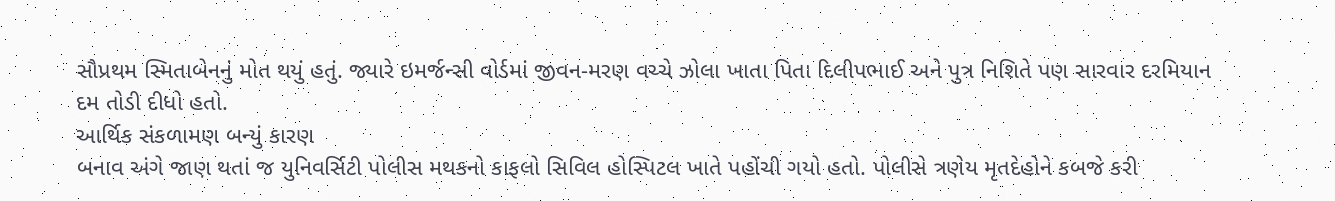સૌપ્રથમ સ્મિતાબેનનું મોત થયું હતું. જ્યારે ઇમર્જન્સી વોર્ડમાં જીવન-મરણ વચ્ચે ઝોલા ખાતા પિતા દિલીપભાઈ અને પુત્ર નિશિતે પણ સારવાર દરમિયાન દમ તોડી દીધો હતો.
આર્થિક સંકળામણ બન્યું કારણ
બનાવ અંગે જાણ થતાં જ યુનિવર્સિટી પોલીસ મથકનો કાફલો સિવિલ હોસ્પિટલ ખાતે પહોંચી ગયો હતો. પોલીસે ત્રણેય મૃતદેહોને કબજે કરી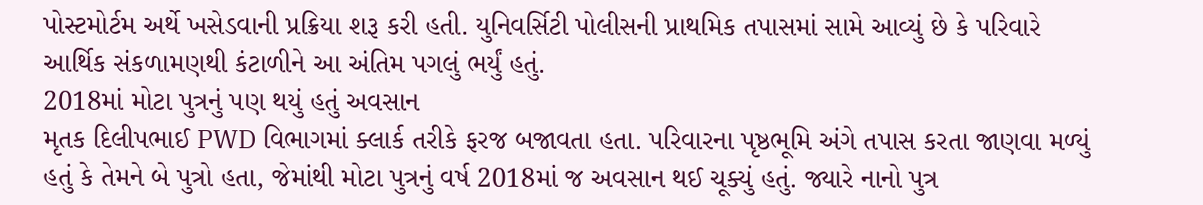પોસ્ટમોર્ટમ અર્થે ખસેડવાની પ્રક્રિયા શરૂ કરી હતી. યુનિવર્સિટી પોલીસની પ્રાથમિક તપાસમાં સામે આવ્યું છે કે પરિવારે આર્થિક સંકળામણથી કંટાળીને આ અંતિમ પગલું ભર્યું હતું.
2018માં મોટા પુત્રનું પણ થયું હતું અવસાન
મૃતક દિલીપભાઈ PWD વિભાગમાં ક્લાર્ક તરીકે ફરજ બજાવતા હતા. પરિવારના પૃષ્ઠભૂમિ અંગે તપાસ કરતા જાણવા મળ્યું હતું કે તેમને બે પુત્રો હતા, જેમાંથી મોટા પુત્રનું વર્ષ 2018માં જ અવસાન થઈ ચૂક્યું હતું. જ્યારે નાનો પુત્ર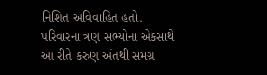નિશિત અવિવાહિત હતો. પરિવારના ત્રણ સભ્યોના એકસાથે આ રીતે કરુણ અંતથી સમગ્ર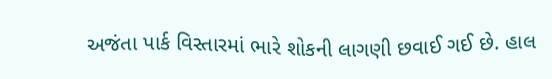અજંતા પાર્ક વિસ્તારમાં ભારે શોકની લાગણી છવાઈ ગઈ છે. હાલ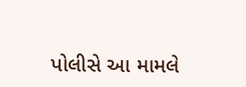પોલીસે આ મામલે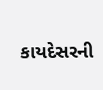કાયદેસરની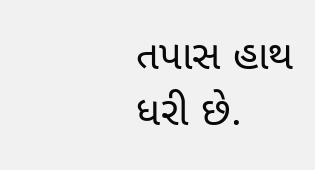તપાસ હાથ ધરી છે.